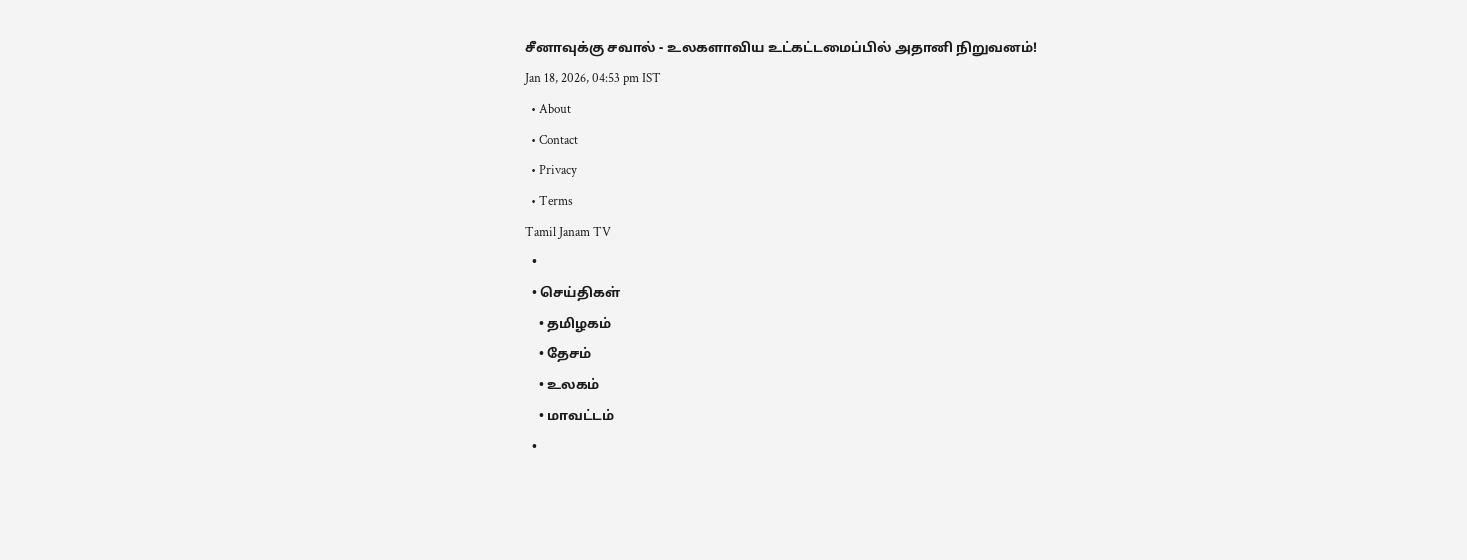சீனாவுக்கு சவால் - உலகளாவிய உட்கட்டமைப்பில் அதானி நிறுவனம்!
Jan 18, 2026, 04:53 pm IST
  • About
  • Contact
  • Privacy
  • Terms
Tamil Janam TV
  •
  • செய்திகள்
    • தமிழகம்
    • தேசம்
    • உலகம்
    • மாவட்டம்
  •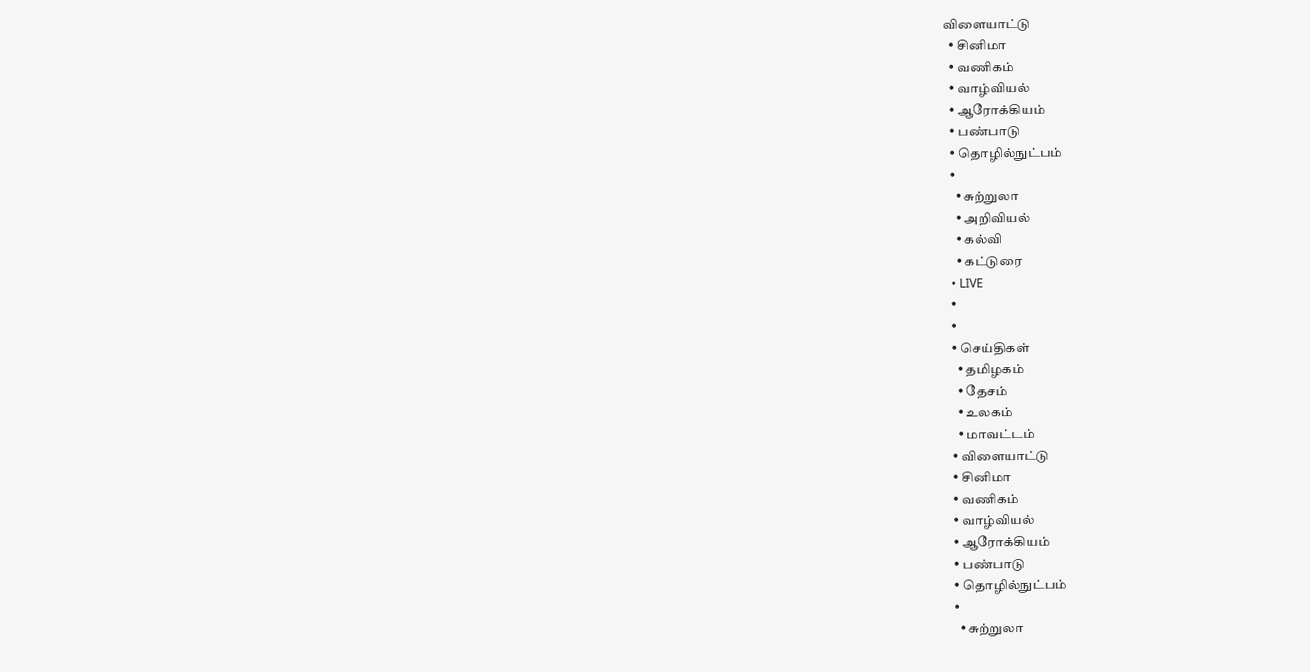விளையாட்டு
  • சினிமா
  • வணிகம்
  • வாழ்வியல்
  • ஆரோக்கியம்
  • பண்பாடு
  • தொழில்நுட்பம்
  •
    • சுற்றுலா
    • அறிவியல்
    • கல்வி
    • கட்டுரை
  • LIVE
  •
  •
  • செய்திகள்
    • தமிழகம்
    • தேசம்
    • உலகம்
    • மாவட்டம்
  • விளையாட்டு
  • சினிமா
  • வணிகம்
  • வாழ்வியல்
  • ஆரோக்கியம்
  • பண்பாடு
  • தொழில்நுட்பம்
  •
    • சுற்றுலா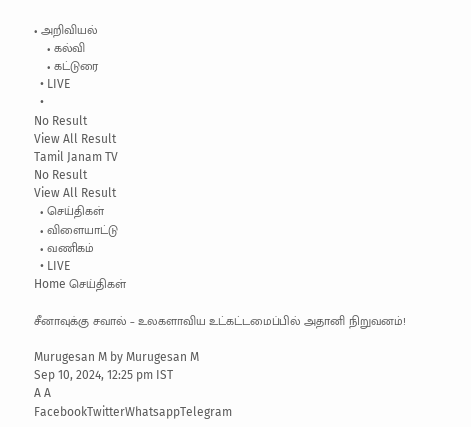• அறிவியல்
    • கல்வி
    • கட்டுரை
  • LIVE
  •
No Result
View All Result
Tamil Janam TV
No Result
View All Result
  • செய்திகள்
  • விளையாட்டு
  • வணிகம்
  • LIVE
Home செய்திகள்

சீனாவுக்கு சவால் – உலகளாவிய உட்கட்டமைப்பில் அதானி நிறுவனம்!

Murugesan M by Murugesan M
Sep 10, 2024, 12:25 pm IST
A A
FacebookTwitterWhatsappTelegram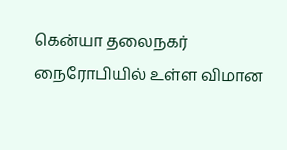கென்யா தலைநகர் நைரோபியில் உள்ள விமான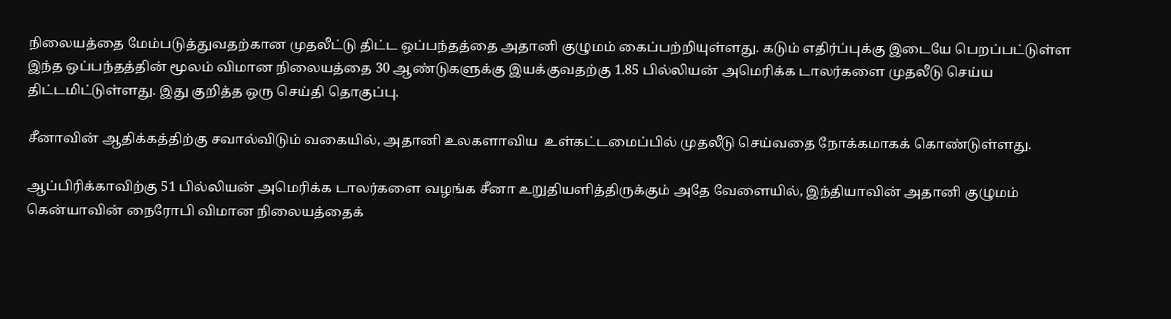நிலையத்தை மேம்படுத்துவதற்கான முதலீட்டு திட்ட ஒப்பந்தத்தை அதானி குழுமம் கைப்பற்றியுள்ளது. கடும் எதிர்ப்புக்கு இடையே பெறப்பட்டுள்ள இந்த ஒப்பந்தத்தின் மூலம் விமான நிலையத்தை 30 ஆண்டுகளுக்கு இயக்குவதற்கு 1.85 பில்லியன் அமெரிக்க டாலர்களை முதலீடு செய்ய திட்டமிட்டுள்ளது. இது குறித்த ஒரு செய்தி தொகுப்பு.

சீனாவின் ஆதிக்கத்திற்கு சவால்விடும் வகையில், அதானி உலகளாவிய  உள்கட்டமைப்பில் முதலீடு செய்வதை நோக்கமாகக் கொண்டுள்ளது.

ஆப்பிரிக்காவிற்கு 51 பில்லியன் அமெரிக்க டாலர்களை வழங்க சீனா உறுதியளித்திருக்கும் அதே வேளையில், இந்தியாவின் அதானி குழுமம் கென்யாவின் நைரோபி விமான நிலையத்தைக்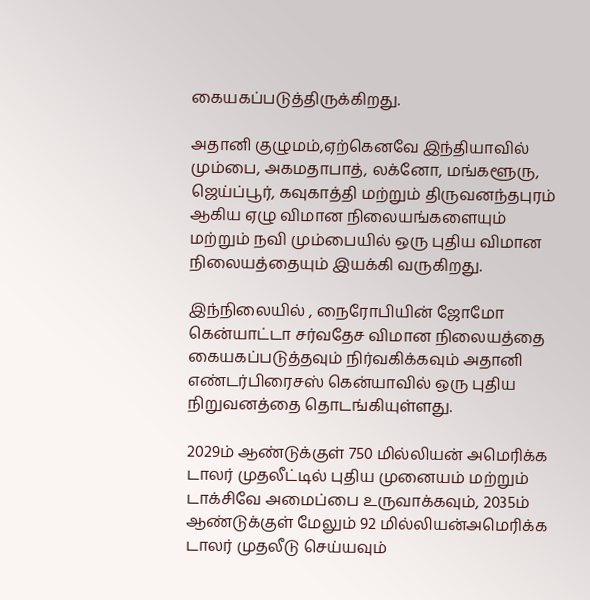கையகப்படுத்திருக்கிறது.

அதானி குழுமம்,ஏற்கெனவே இந்தியாவில் மும்பை, அகமதாபாத், லக்னோ, மங்களூரு, ஜெய்ப்பூர், கவுகாத்தி மற்றும் திருவனந்தபுரம் ஆகிய ஏழு விமான நிலையங்களையும் மற்றும் நவி மும்பையில் ஒரு புதிய விமான நிலையத்தையும் இயக்கி வருகிறது.

இந்நிலையில் , நைரோபியின் ஜோமோ கென்யாட்டா சர்வதேச விமான நிலையத்தை கையகப்படுத்தவும் நிர்வகிக்கவும் அதானி எண்டர்பிரைசஸ் கென்யாவில் ஒரு புதிய நிறுவனத்தை தொடங்கியுள்ளது.

2029ம் ஆண்டுக்குள் 750 மில்லியன் அமெரிக்க டாலர் முதலீட்டில் புதிய முனையம் மற்றும் டாக்சிவே அமைப்பை உருவாக்கவும், 2035ம் ஆண்டுக்குள் மேலும் 92 மில்லியன்அமெரிக்க டாலர் முதலீடு செய்யவும்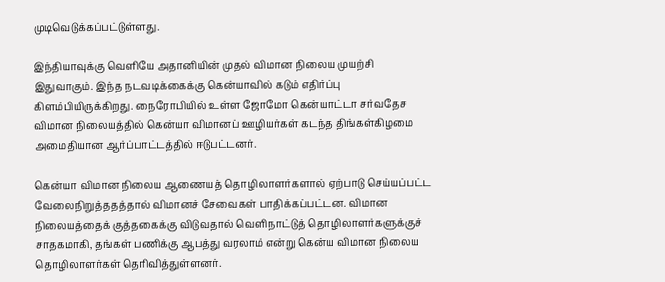முடிவெடுக்கப்பட்டுள்ளது.

இந்தியாவுக்கு வெளியே அதானியின் முதல் விமான நிலைய முயற்சி இதுவாகும். இந்த நடவடிக்கைக்கு கென்யாவில் கடும் எதிர்ப்பு கிளம்பியிருக்கிறது. நைரோபியில் உள்ள ஜோமோ கென்யாட்டா சர்வதேச விமான நிலையத்தில் கென்யா விமானப் ஊழியர்கள் கடந்த திங்கள்கிழமை அமைதியான ஆர்ப்பாட்டத்தில் ஈடுபட்டனர்.

கென்யா விமான நிலைய ஆணையத் தொழிலாளர்களால் ஏற்பாடு செய்யப்பட்ட வேலைநிறுத்ததத்தால் விமானச் சேவைகள் பாதிக்கப்பட்டன. விமான நிலையத்தைக் குத்தகைக்கு விடுவதால் வெளிநாட்டுத் தொழிலாளர்களுக்குச் சாதகமாகி, தங்கள் பணிக்கு ஆபத்து வரலாம் என்று கென்ய விமான நிலைய தொழிலாளர்கள் தெரிவித்துள்ளனர்.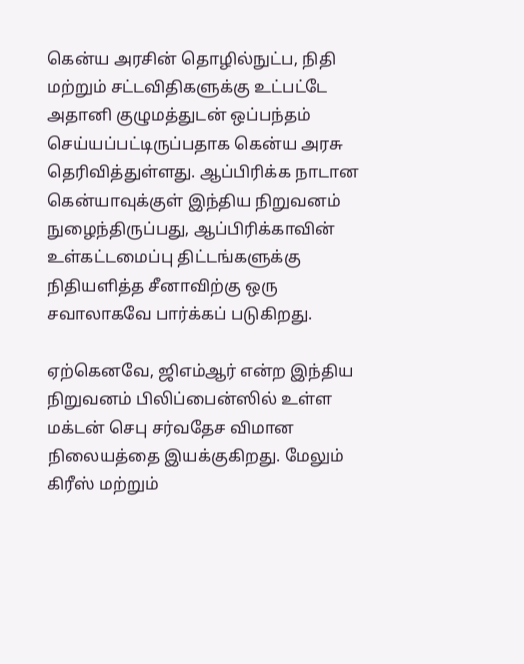கென்ய அரசின் தொழில்நுட்ப, நிதி மற்றும் சட்டவிதிகளுக்கு உட்பட்டே அதானி குழுமத்துடன் ஒப்பந்தம் செய்யப்பட்டிருப்பதாக கென்ய அரசு தெரிவித்துள்ளது. ஆப்பிரிக்க நாடான கென்யாவுக்குள் இந்திய நிறுவனம் நுழைந்திருப்பது, ஆப்பிரிக்காவின் உள்கட்டமைப்பு திட்டங்களுக்கு நிதியளித்த சீனாவிற்கு ஒரு சவாலாகவே பார்க்கப் படுகிறது.

ஏற்கெனவே, ஜிஎம்ஆர் என்ற இந்திய நிறுவனம் பிலிப்பைன்ஸில் உள்ள மக்டன் செபு சர்வதேச விமான நிலையத்தை இயக்குகிறது. மேலும் கிரீஸ் மற்றும்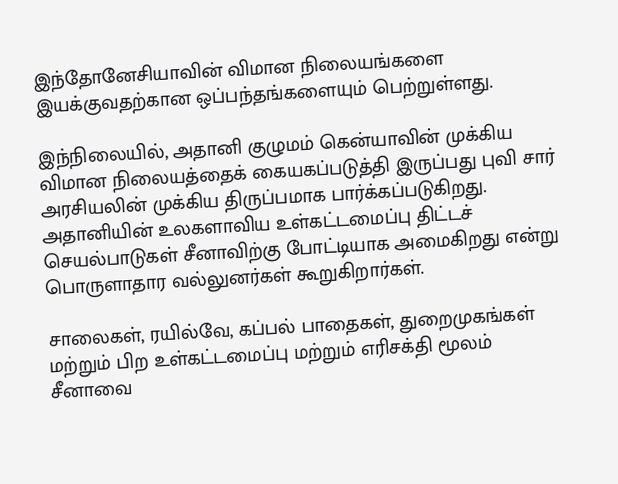இந்தோனேசியாவின் விமான நிலையங்களை இயக்குவதற்கான ஒப்பந்தங்களையும் பெற்றுள்ளது.

இந்நிலையில், அதானி குழுமம் கென்யாவின் முக்கிய விமான நிலையத்தைக் கையகப்படுத்தி இருப்பது புவி சார் அரசியலின் முக்கிய திருப்பமாக பார்க்கப்படுகிறது. அதானியின் உலகளாவிய உள்கட்டமைப்பு திட்டச் செயல்பாடுகள் சீனாவிற்கு போட்டியாக அமைகிறது என்று பொருளாதார வல்லுனர்கள் கூறுகிறார்கள்.

சாலைகள், ரயில்வே, கப்பல் பாதைகள், துறைமுகங்கள் மற்றும் பிற உள்கட்டமைப்பு மற்றும் எரிசக்தி மூலம் சீனாவை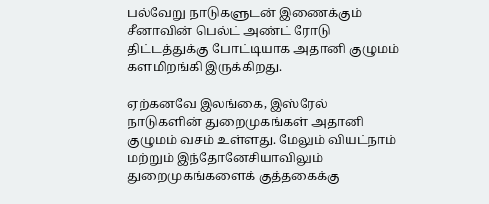பல்வேறு நாடுகளுடன் இணைக்கும் சீனாவின் பெல்ட் அண்ட் ரோடு திட்டத்துக்கு போட்டியாக அதானி குழுமம் களமிறங்கி இருக்கிறது.

ஏற்கனவே இலங்கை, இஸ்ரேல் நாடுகளின் துறைமுகங்கள் அதானி குழுமம் வசம் உள்ளது. மேலும் வியட்நாம் மற்றும் இந்தோனேசியாவிலும் துறைமுகங்களைக் குத்தகைக்கு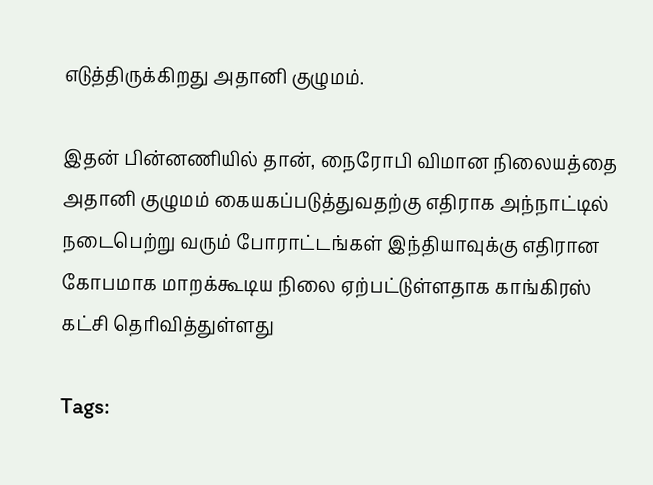எடுத்திருக்கிறது அதானி குழுமம்.

இதன் பின்னணியில் தான், நைரோபி விமான நிலையத்தை அதானி குழுமம் கையகப்படுத்துவதற்கு எதிராக அந்நாட்டில் நடைபெற்று வரும் போராட்டங்கள் இந்தியாவுக்கு எதிரான கோபமாக மாறக்கூடிய நிலை ஏற்பட்டுள்ளதாக காங்கிரஸ் கட்சி தெரிவித்துள்ளது

Tags: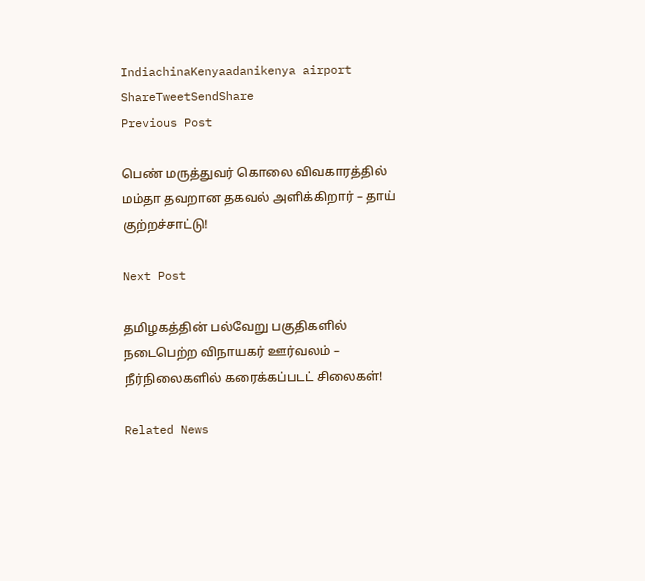IndiachinaKenyaadanikenya airport
ShareTweetSendShare
Previous Post

பெண் மருத்துவர் கொலை விவகாரத்தில் மம்தா தவறான தகவல் அளிக்கிறார் – தாய் குற்றச்சாட்டு!

Next Post

தமிழகத்தின் பல்வேறு பகுதிகளில் நடைபெற்ற விநாயகர் ஊர்வலம் – நீர்நிலைகளில் கரைக்கப்படட் சிலைகள்!

Related News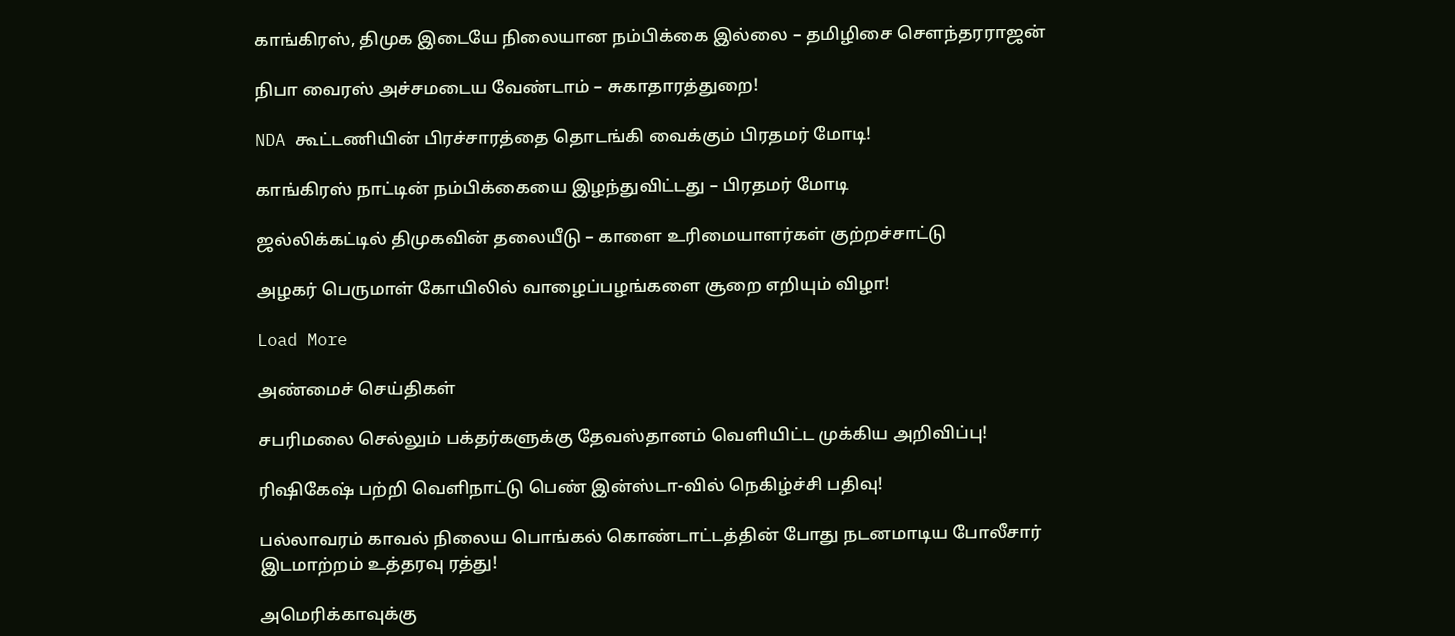காங்கிரஸ், திமுக இடையே நிலையான நம்பிக்கை இல்லை – தமிழிசை செளந்தரராஜன்

நிபா வைரஸ் அச்சமடைய வேண்டாம் – சுகாதாரத்துறை!

NDA கூட்டணியின் பிரச்சாரத்தை தொடங்கி வைக்கும் பிரதமர் மோடி!

காங்கிரஸ் நாட்டின் நம்பிக்கையை இழந்துவிட்டது – பிரதமர் மோடி

ஜல்லிக்கட்டில் திமுகவின் தலையீடு – காளை உரிமையாளர்கள் குற்றச்சாட்டு

அழகர் பெருமாள் கோயிலில் வாழைப்பழங்களை சூறை எறியும் விழா!

Load More

அண்மைச் செய்திகள்

சபரிமலை செல்லும் பக்தர்களுக்கு தேவஸ்தானம் வெளியிட்ட முக்கிய அறிவிப்பு!

ரிஷிகேஷ் பற்றி வெளிநாட்டு பெண் இன்ஸ்டா-வில் நெகிழ்ச்சி பதிவு!

பல்லாவரம் காவல் நிலைய பொங்கல் கொண்டாட்டத்தின் போது நடனமாடிய போலீசார் இடமாற்றம் உத்தரவு ரத்து!

அமெரிக்காவுக்கு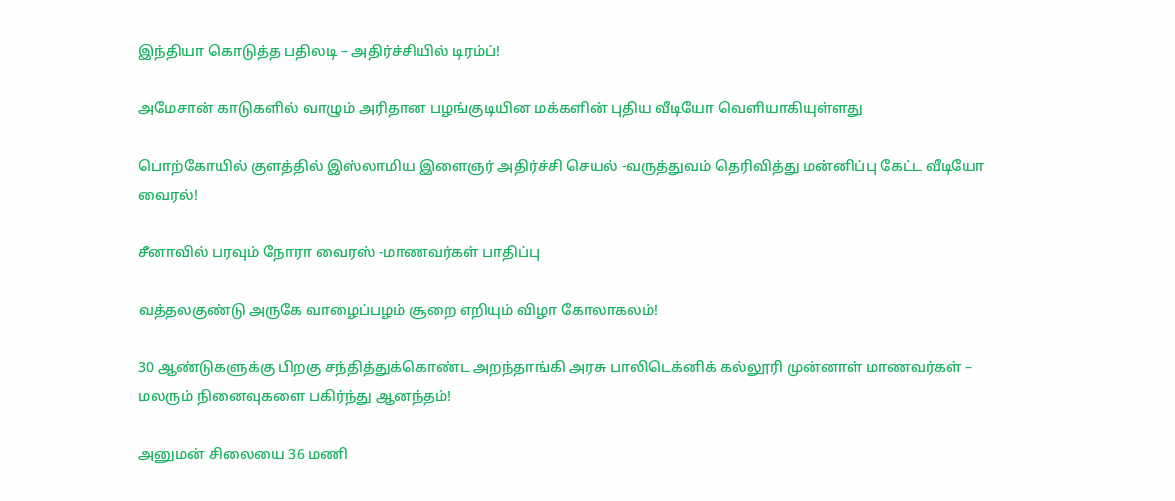இந்தியா கொடுத்த பதிலடி – அதிர்ச்சியில் டிரம்ப்!

அமேசான் காடுகளில் வாழும் அரிதான பழங்குடியின மக்களின் புதிய வீடியோ வெளியாகியுள்ளது

பொற்கோயில் குளத்தில் இஸ்லாமிய இளைஞர் அதிர்ச்சி செயல் -வருத்துவம் தெரிவித்து மன்னிப்பு கேட்ட வீடியோ வைரல்!

சீனாவில் பரவும் நோரா வைரஸ் -மாணவர்கள் பாதிப்பு

வத்தலகுண்டு அருகே வாழைப்பழம் சூறை எறியும் விழா கோலாகலம்!

30 ஆண்டுகளுக்கு பிறகு சந்தித்துக்கொண்ட அறந்தாங்கி அரசு பாலிடெக்னிக் கல்லூரி முன்னாள் மாணவர்கள் – மலரும் நினைவுகளை பகிர்ந்து ஆனந்தம்!

அனுமன் சிலையை 36 மணி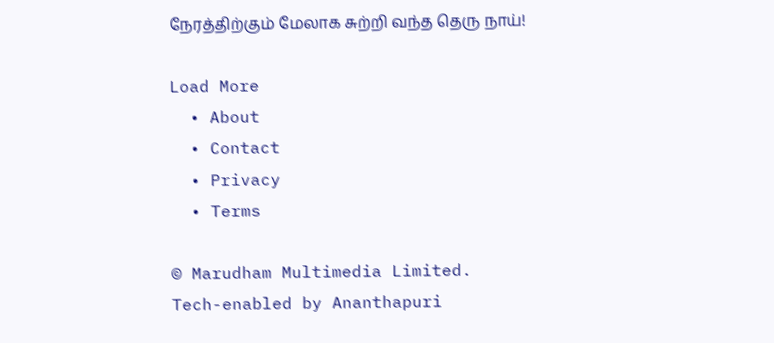நேரத்திற்கும் மேலாக சுற்றி வந்த தெரு நாய்!

Load More
  • About
  • Contact
  • Privacy
  • Terms

© Marudham Multimedia Limited.
Tech-enabled by Ananthapuri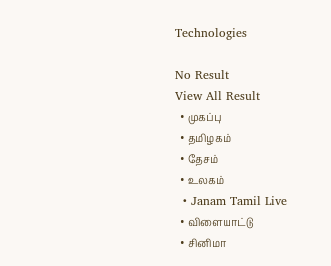Technologies

No Result
View All Result
  • முகப்பு
  • தமிழகம்
  • தேசம்
  • உலகம்
  • Janam Tamil Live
  • விளையாட்டு
  • சினிமா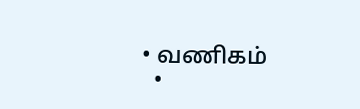• வணிகம்
  •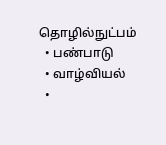தொழில்நுட்பம்
  • பண்பாடு
  • வாழ்வியல்
  •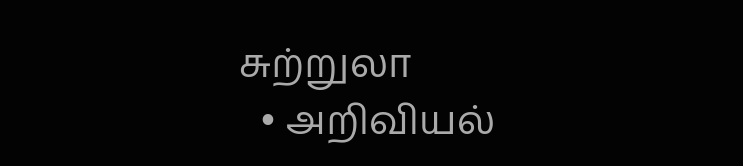சுற்றுலா
  • அறிவியல்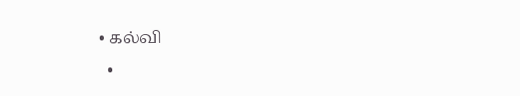• கல்வி
  •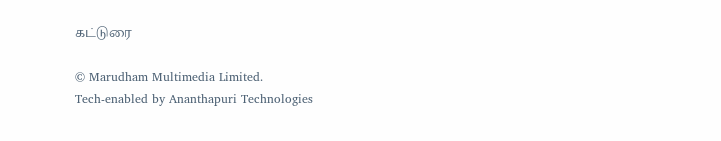கட்டுரை

© Marudham Multimedia Limited.
Tech-enabled by Ananthapuri Technologies